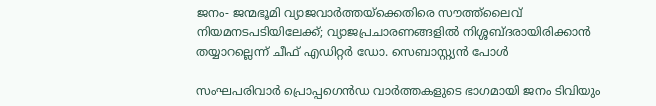ജനം- ജന്മഭൂമി വ്യാജവാര്‍ത്തയ്‌ക്കെതിരെ സൗത്ത്‌ലൈവ് നിയമനടപടിയിലേക്ക്; വ്യാജപ്രചാരണങ്ങളില്‍ നിശ്ശബ്ദരായിരിക്കാന്‍ തയ്യാറല്ലെന്ന് ചീഫ് എഡിറ്റര്‍ ഡോ. സെബാസ്റ്റ്യൻ പോൾ

സംഘപരിവാര്‍ പ്രൊപ്പഗെന്‍ഡ വാര്‍ത്തകളുടെ ഭാഗമായി ജനം ടിവിയും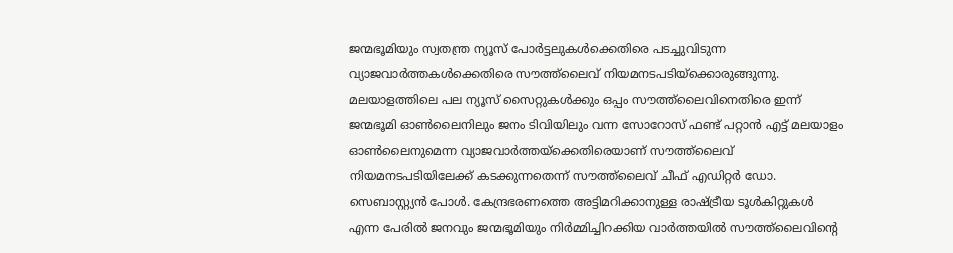ജന്മഭൂമിയും സ്വതന്ത്ര ന്യൂസ് പോര്‍ട്ടലുകള്‍ക്കെതിരെ പടച്ചുവിടുന്ന വ്യാജവാര്‍ത്തകള്‍ക്കെതിരെ സൗത്ത്‌ലൈവ് നിയമനടപടിയ്‌ക്കൊരുങ്ങുന്നു. മലയാളത്തിലെ പല ന്യൂസ് സൈറ്റുകള്‍ക്കും ഒപ്പം സൗത്ത്‌ലൈവിനെതിരെ ഇന്ന് ജന്മഭൂമി ഓണ്‍ലൈനിലും ജനം ടിവിയിലും വന്ന സോറോസ് ഫണ്ട് പറ്റാന്‍ എട്ട് മലയാളം ഓണ്‍ലൈനുമെന്ന വ്യാജവാര്‍ത്തയ്‌ക്കെതിരെയാണ് സൗത്ത്‌ലൈവ് നിയമനടപടിയിലേക്ക് കടക്കുന്നതെന്ന് സൗത്ത്‌ലൈവ്‌ ചീഫ് എഡിറ്റര്‍ ഡോ. സെബാസ്റ്റ്യൻ പോൾ. കേന്ദ്രഭരണത്തെ അട്ടിമറിക്കാനുള്ള രാഷ്ട്രീയ ടൂള്‍കിറ്റുകള്‍ എന്ന പേരില്‍ ജനവും ജന്മഭൂമിയും നിര്‍മ്മിച്ചിറക്കിയ വാര്‍ത്തയില്‍ സൗത്ത്‌ലൈവിന്റെ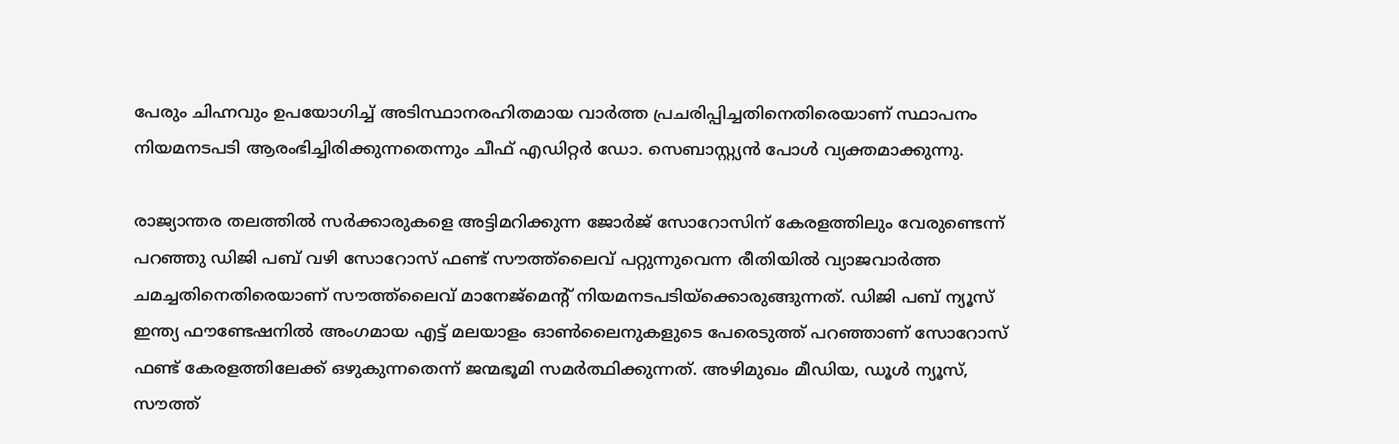പേരും ചിഹ്നവും ഉപയോഗിച്ച് അടിസ്ഥാനരഹിതമായ വാര്‍ത്ത പ്രചരിപ്പിച്ചതിനെതിരെയാണ് സ്ഥാപനം നിയമനടപടി ആരംഭിച്ചിരിക്കുന്നതെന്നും ചീഫ് എഡിറ്റര്‍ ഡോ. സെബാസ്റ്റ്യൻ പോൾ വ്യക്തമാക്കുന്നു.

രാജ്യാന്തര തലത്തില്‍ സര്‍ക്കാരുകളെ അട്ടിമറിക്കുന്ന ജോര്‍ജ് സോറോസിന് കേരളത്തിലും വേരുണ്ടെന്ന് പറഞ്ഞു ഡിജി പബ് വഴി സോറോസ് ഫണ്ട് സൗത്ത്‌ലൈവ് പറ്റുന്നുവെന്ന രീതിയില്‍ വ്യാജവാര്‍ത്ത ചമച്ചതിനെതിരെയാണ് സൗത്ത്‌ലൈവ് മാനേജ്‌മെന്റ് നിയമനടപടിയ്‌ക്കൊരുങ്ങുന്നത്. ഡിജി പബ് ന്യൂസ് ഇന്ത്യ ഫൗണ്ടേഷനില്‍ അംഗമായ എട്ട് മലയാളം ഓണ്‍ലൈനുകളുടെ പേരെടുത്ത് പറഞ്ഞാണ് സോറോസ് ഫണ്ട് കേരളത്തിലേക്ക് ഒഴുകുന്നതെന്ന് ജന്മഭൂമി സമര്‍ത്ഥിക്കുന്നത്. അഴിമുഖം മീഡിയ, ഡൂള്‍ ന്യൂസ്, സൗത്ത്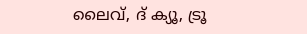ലൈവ്, ദ് ക്യൂ, ട്രൂ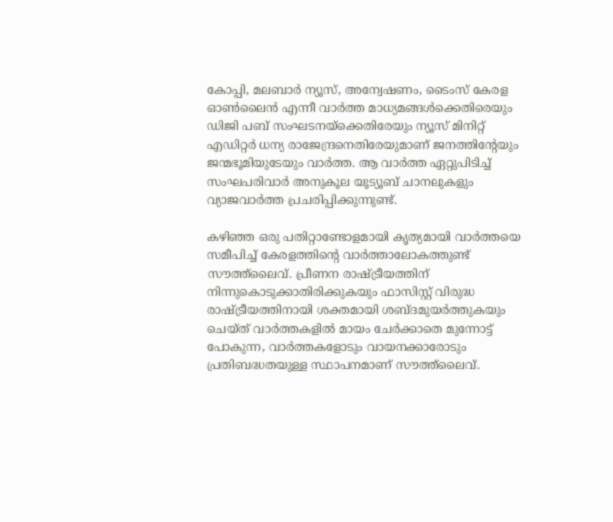കോപ്പി, മലബാര്‍ ന്യൂസ്, അന്വേഷണം, ടൈംസ് കേരള ഓണ്‍ലൈന്‍ എന്നീ വാര്‍ത്ത മാധ്യമങ്ങള്‍ക്കെതിരെയും ഡിജി പബ് സംഘടനയ്‌ക്കെതിരേയും ന്യൂസ് മിനിറ്റ് എഡിറ്റര്‍ ധന്യ രാജേന്ദ്രനെതിരേയുമാണ് ജനത്തിന്റേയും ജന്മഭൂമിയുടേയും വാര്‍ത്ത. ആ വാര്‍ത്ത ഏറ്റുപിടിച്ച് സംഘപരിവാര്‍ അനുകൂല യൂട്യൂബ് ചാനലുകളും വ്യാജവാര്‍ത്ത പ്രചരിപ്പിക്കുന്നുണ്ട്.

കഴിഞ്ഞ ഒരു പതിറ്റാണ്ടോളമായി കൃത്യമായി വാര്‍ത്തയെ സമീപിച്ച് കേരളത്തിന്റെ വാര്‍ത്താലോകത്തുണ്ട് സൗത്ത്‌ലൈവ്. പ്രീണന രാഷ്ട്രീയത്തിന് നിന്നുകൊടുക്കാതിരിക്കുകയും ഫാസിസ്റ്റ് വിരുദ്ധ രാഷ്ട്രീയത്തിനായി ശക്തമായി ശബ്ദമുയര്‍ത്തുകയും ചെയ്ത് വാര്‍ത്തകളില്‍ മായം ചേര്‍ക്കാതെ മുന്നോട്ട് പോകുന്ന, വാര്‍ത്തകളോടും വായനക്കാരോടും പ്രതിബദ്ധതയുള്ള സ്ഥാപനമാണ് സൗത്ത്‌ലൈവ്.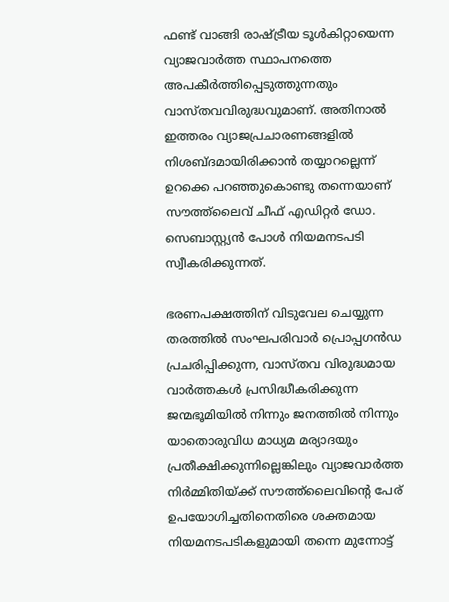ഫണ്ട് വാങ്ങി രാഷ്ട്രീയ ടൂള്‍കിറ്റായെന്ന വ്യാജവാര്‍ത്ത സ്ഥാപനത്തെ അപകീര്‍ത്തിപ്പെടുത്തുന്നതും വാസ്തവവിരുദ്ധവുമാണ്. അതിനാല്‍ ഇത്തരം വ്യാജപ്രചാരണങ്ങളില്‍ നിശബ്ദമായിരിക്കാന്‍ തയ്യാറല്ലെന്ന് ഉറക്കെ പറഞ്ഞുകൊണ്ടു തന്നെയാണ് സൗത്ത്‌ലൈവ് ചീഫ് എഡിറ്റര്‍ ഡോ. സെബാസ്റ്റ്യൻ പോൾ നിയമനടപടി സ്വീകരിക്കുന്നത്.

ഭരണപക്ഷത്തിന് വിടുവേല ചെയ്യുന്ന തരത്തില്‍ സംഘപരിവാര്‍ പ്രൊപ്പഗന്‍ഡ പ്രചരിപ്പിക്കുന്ന, വാസ്തവ വിരുദ്ധമായ വാര്‍ത്തകള്‍ പ്രസിദ്ധീകരിക്കുന്ന ജന്മഭൂമിയില്‍ നിന്നും ജനത്തില്‍ നിന്നും യാതൊരുവിധ മാധ്യമ മര്യാദയും പ്രതീക്ഷിക്കുന്നില്ലെങ്കിലും വ്യാജവാര്‍ത്ത നിര്‍മ്മിതിയ്ക്ക് സൗത്ത്‌ലൈവിന്റെ പേര് ഉപയോഗിച്ചതിനെതിരെ ശക്തമായ നിയമനടപടികളുമായി തന്നെ മുന്നോട്ട്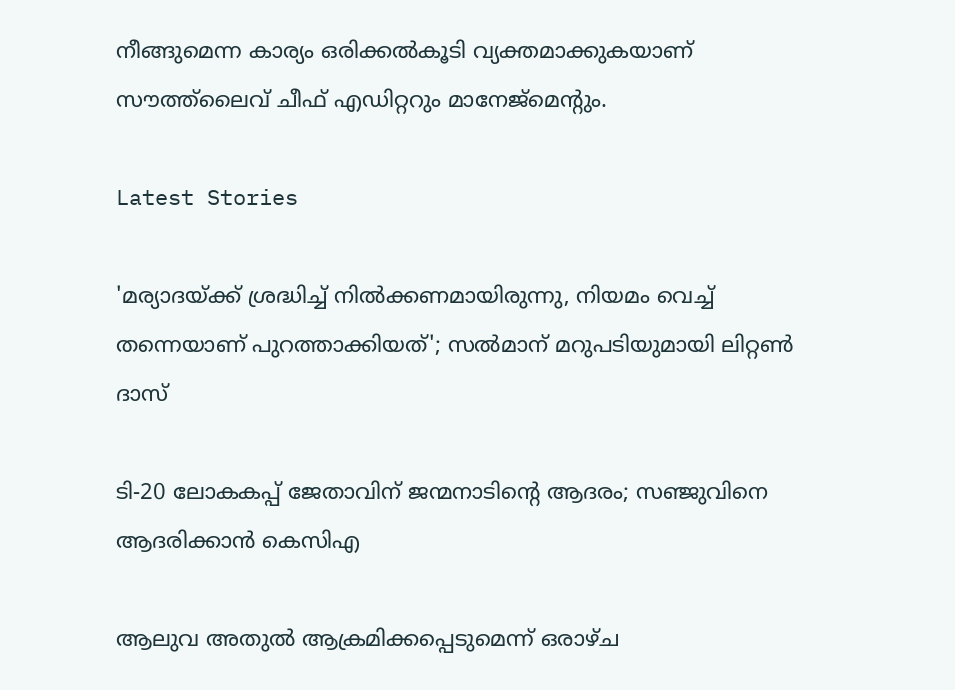നീങ്ങുമെന്ന കാര്യം ഒരിക്കല്‍കൂടി വ്യക്തമാക്കുകയാണ് സൗത്ത്‌ലൈവ്‌ ചീഫ് എഡിറ്ററും മാനേജ്‌മെന്റും.

Latest Stories

'മര്യാദയ്ക്ക് ശ്രദ്ധിച്ച് നിൽക്കണമായിരുന്നു, നിയമം വെച്ച് തന്നെയാണ് പുറത്താക്കിയത്'; സൽമാന് മറുപടിയുമായി ലിറ്റൺ ദാസ്

ടി-20 ലോകകപ്പ് ജേതാവിന് ജന്മനാടിന്റെ ആദരം; സഞ്ജുവിനെ ആദരിക്കാൻ കെസിഎ

ആലുവ അതുൽ ആക്രമിക്കപ്പെടുമെന്ന് ഒരാഴ്ച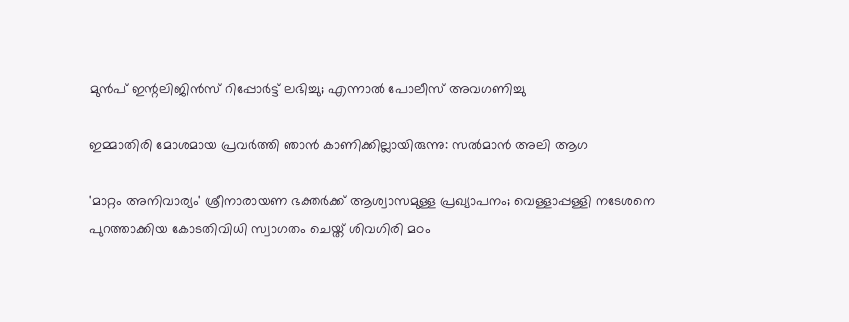മുൻപ് ഇന്റലിജിൻസ് റിപ്പോർട്ട് ലഭിച്ചു; എന്നാൽ പോലീസ് അവഗണിച്ചു

ഇമ്മാതിരി മോശമായ പ്രവർത്തി ഞാൻ കാണിക്കില്ലായിരുന്നു: സല്‍മാന്‍ അലി ആഗ

'മാറ്റം അനിവാര്യം' ശ്രീനാരായണ ഭക്തര്‍ക്ക് ആശ്വാസമുള്ള പ്രഖ്യാപനം; വെള്ളാപ്പള്ളി നടേശനെ പുറത്താക്കിയ കോടതിവിധി സ്വാഗതം ചെയ്ത് ശിവഗിരി മഠം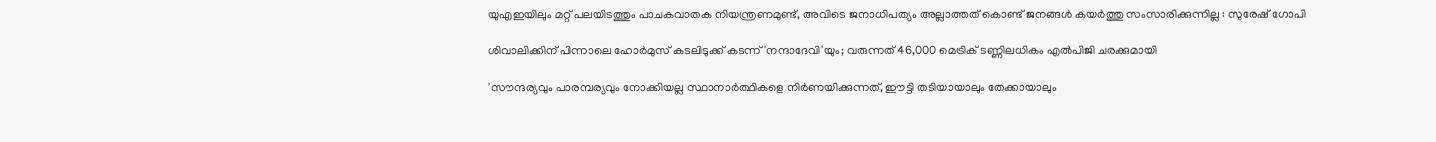യുഎഇയിലും മറ്റ് പലയിടത്തും പാചകവാതക നിയന്ത്രണമുണ്ട്, അവിടെ ജനാധിപത്യം അല്ലാത്തത് കൊണ്ട് ജനങ്ങൾ കയർത്തു സംസാരിക്കുന്നില്ല : സുരേഷ് ഗോപി

ശിവാലിക്കിന് പിന്നാലെ ഹോർമുസ് കടലിടുക്ക് കടന്ന് 'നന്ദാദേവി'യും; വരുന്നത് 46,000 മെട്രിക് ടണ്ണിലധികം എൽപിജി ചരക്കുമായി

'സൗന്ദര്യവും പാരമ്പര്യവും നോക്കിയല്ല സ്ഥാനാര്‍ത്ഥികളെ നിര്‍ണയിക്കുന്നത്, ഈട്ടി തടിയായാലും തേക്കായാലും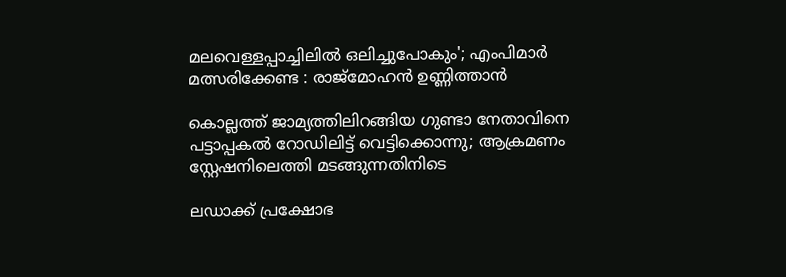മലവെള്ളപ്പാച്ചിലിൽ ഒലിച്ചുപോകും'; എംപിമാർ മത്സരിക്കേണ്ട : രാജ്‌മോഹൻ ഉണ്ണിത്താന്‍

കൊല്ലത്ത് ജാമ്യത്തിലിറങ്ങിയ ഗുണ്ടാ നേതാവിനെ പട്ടാപ്പകൽ റോഡിലിട്ട് വെട്ടിക്കൊന്നു; ആക്രമണം സ്റ്റേഷനിലെത്തി മടങ്ങുന്നതിനിടെ

ലഡാക്ക് പ്രക്ഷോഭ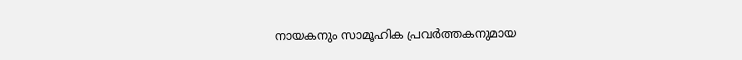നായകനും സാമൂഹിക പ്രവർത്തകനുമായ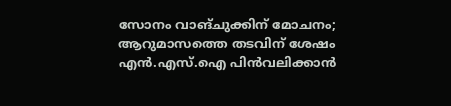സോനം വാങ്ചുക്കിന് മോചനം; ആറുമാസത്തെ തടവിന് ശേഷം എന്‍.എസ്.ഐ പിൻവലിക്കാൻ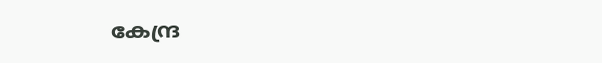കേന്ദ്ര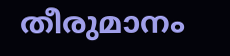തീരുമാനം